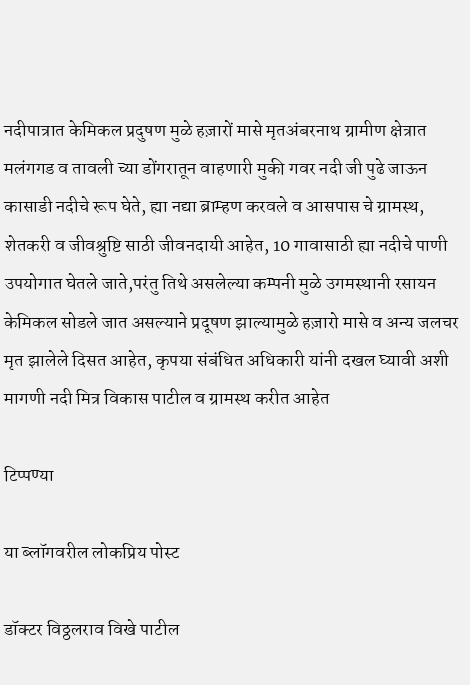नदीपात्रात केमिकल प्रदुषण मुळे हज़ारों मासे मृतअंबरनाथ ग्रामीण क्षेत्रात मलंगगड व तावली च्या डोंगरातून वाहणारी मुकी गवर नदी जी पुढे जाऊन कासाडी नदीचे रूप घेते, ह्या नद्या ब्राम्हण करवले व आसपास चे ग्रामस्थ, शेतकरी व जीवश्रुष्टि साठी जीवनदायी आहेत, 10 गावासाठी ह्या नदीचे पाणी उपयोगात घेतले जाते,परंतु तिथे असलेल्या कम्पनी मुळे उगमस्थानी रसायन केमिकल सोडले जात असल्याने प्रदूषण झाल्यामुळे हज़ारो मासे व अन्य जलचर मृत झालेले दिसत आहेत, कृपया संबंधित अधिकारी यांनी दखल घ्यावी अशी मागणी नदी मित्र विकास पाटील व ग्रामस्थ करीत आहेत

टिप्पण्या

या ब्लॉगवरील लोकप्रिय पोस्ट

डॉक्टर विठ्ठलराव विखे पाटील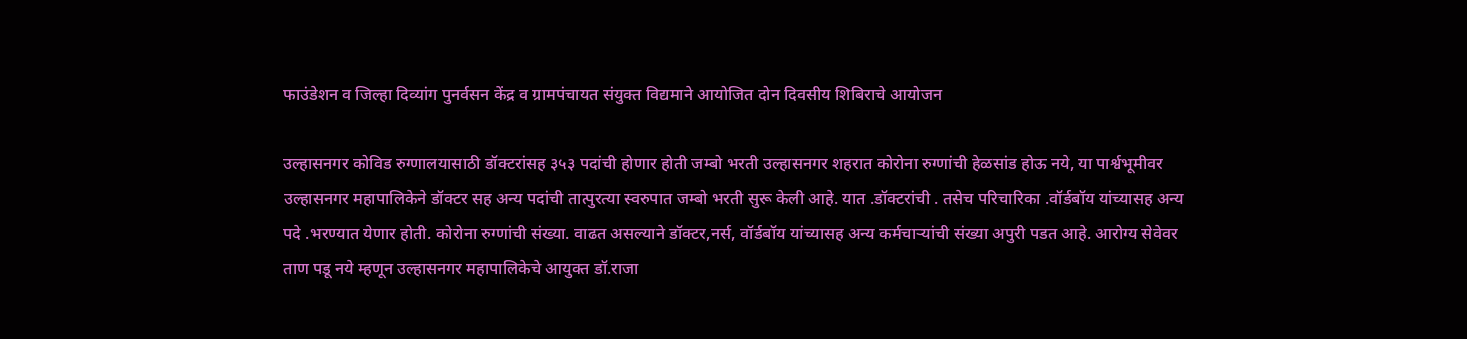फाउंडेशन व जिल्हा दिव्यांग पुनर्वसन केंद्र व ग्रामपंचायत संयुक्त विद्यमाने आयोजित दोन दिवसीय शिबिराचे आयोजन

उल्हासनगर कोविड रुग्णालयासाठी डॉक्टरांसह ३५३ पदांची होणार होती जम्बो भरती उल्हासनगर शहरात कोरोना रुग्णांची हेळसांड होऊ नये, या पार्श्वभूमीवर उल्हासनगर महापालिकेने डॉक्टर सह अन्य पदांची तात्पुरत्या स्वरुपात जम्बो भरती सुरू केली आहे. यात .डॉक्टरांची . तसेच परिचारिका .वॉर्डबॉय यांच्यासह अन्य पदे .भरण्यात येणार होती. कोरोना रुग्णांची संख्या. वाढत असल्याने डॉक्टर,नर्स, वॉर्डबॉय यांच्यासह अन्य कर्मचाऱ्यांची संख्या अपुरी पडत आहे. आरोग्य सेवेवर ताण पडू नये म्हणून उल्हासनगर महापालिकेचे आयुक्त डॉ.राजा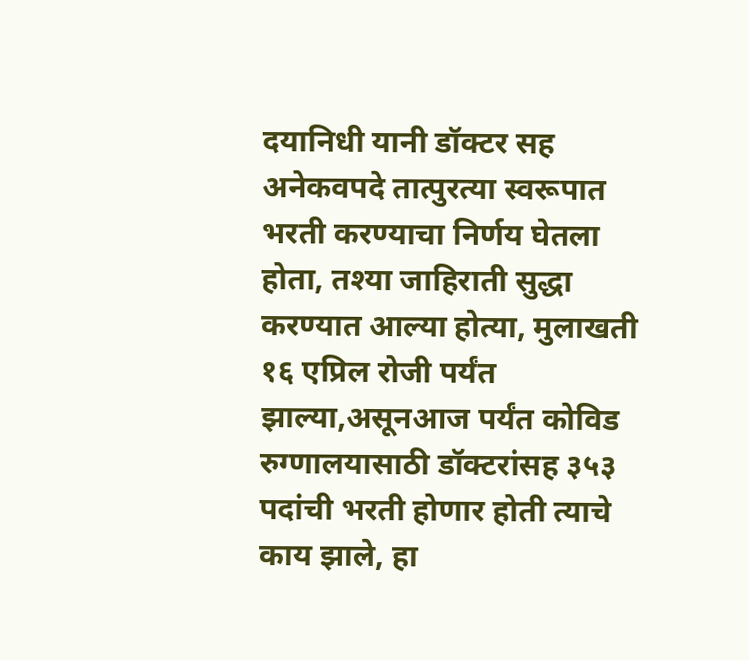दयानिधी यानी डॉक्टर सह अनेकवपदे तात्पुरत्या स्वरूपात भरती करण्याचा निर्णय घेतला होता, तश्या जाहिराती सुद्धा करण्यात आल्या होत्या, मुलाखती १६ एप्रिल रोजी पर्यंत झाल्या,असूनआज पर्यंत कोविड रुग्णालयासाठी डॉक्टरांसह ३५३ पदांची भरती होणार होती त्याचे काय झाले, हा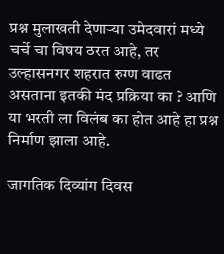प्रश्न मुलाखती देणाऱ्या उमेदवारां मध्ये चर्चे चा विषय ठरत आहे, तर उल्हासनगर शहरात रुग्ण वाढत असताना इतकी मंद प्रक्रिया का ? आणि या भरती ला विलंब का होत आहे हा प्रश्न निर्माण झाला आहे.

जागतिक दिव्यांग दिवस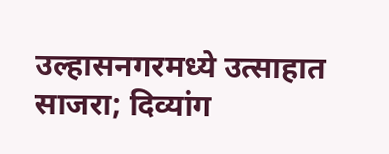उल्हासनगरमध्ये उत्साहात साजरा; दिव्यांग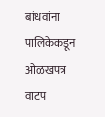बांधवांना पालिकेकडून ओळखपत्र वाटप